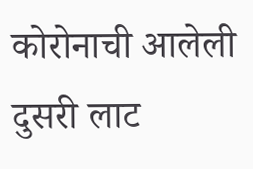कोरोनाची आलेली दुसरी लाट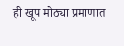ही खूप मोठ्या प्रमाणात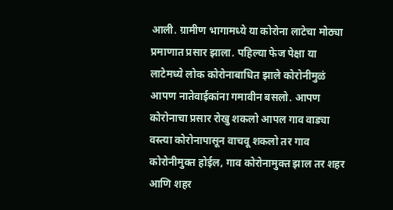आली. ग्रामीण भागामध्ये या कोरोना लाटेचा मोठ्या प्रमाणात प्रसार झाला. पहिल्या फेज पेक्षा या लाटेमध्ये लोक कोरोनाबाधित झाले कोरोनीमुळं आपण नातेवाईकांना गमावीन बसलो. आपण कोरोनाचा प्रसार रोखु शकलो आपल गाव वाड्या वस्त्या कोरोनापासून वाचवू शकलो तर गाव कोरोनीमुक्त होईल, गाव कोरोनामुक्त झाल तर शहर आणि शहर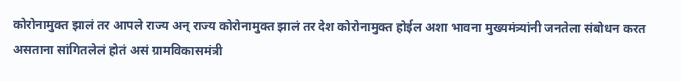कोरोनामुक्त झालं तर आपले राज्य अन् राज्य कोरोनामुक्त झालं तर देश कोरोनामुक्त होईल अशा भावना मुख्यमंत्र्यांनी जनतेला संबोधन करत असताना सांगितलेलं होतं असं ग्रामविकासमंत्री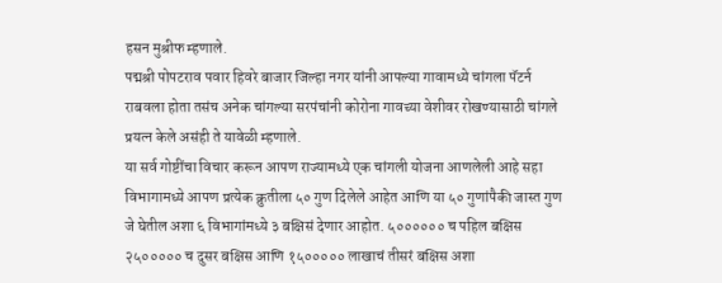हसन मुश्रीफ म्हणाले.
पद्मश्री पोपटराव पवार हिवरे बाजार जिल्हा नगर यांनी आपल्या गावामध्ये चांगला पॅटर्न राबवला होता तसंच अनेक चांगल्या सरपंचांनी कोरोना गावच्या वेशीवर रोखण्यासाठी चांगले प्रयत्न केले असंही ते यावेळी म्हणाले.
या सर्व गोष्टींचा विचार करून आपण राज्यामध्ये एक चांगली योजना आणलेली आहे सहा विभागामध्ये आपण प्रत्येक क्रुतीला ५० गुण दिलेले आहेत आणि या ५० गुणांपैकी जास्त गुण जे घेतील अशा ६ विभागांमध्ये ३ बक्षिसं देणार आहोत. ५०००००० च पहिल बक्षिस २५००००० च दुसर बक्षिस आणि १५००००० लाखाचं तीसरं बक्षिस अशा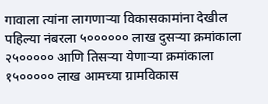गावाला त्यांना लागणाऱ्या विकासकामांना देखील पहिल्या नंबरला ५०००००० लाख दुसऱ्या क्रमांकाला २५००००० आणि तिसऱ्या येणाऱ्या क्रमांकाला १५००००० लाख आमच्या ग्रामविकास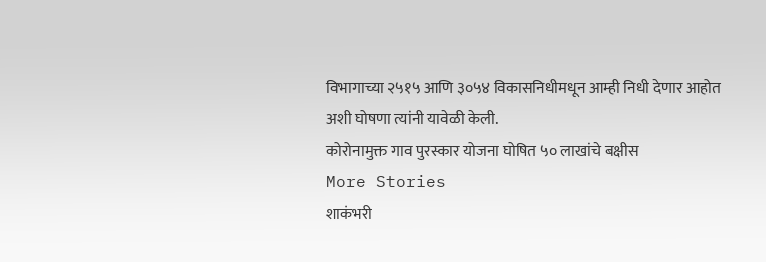विभागाच्या २५१५ आणि ३०५४ विकासनिधीमधून आम्ही निधी देणार आहोत अशी घोषणा त्यांनी यावेळी केली.
कोरोनामुक्त गाव पुरस्कार योजना घोषित ५० लाखांचे बक्षीस
More Stories
शाकंभरी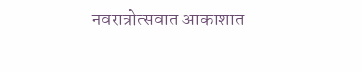नवरात्रोत्सवात आकाशात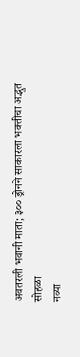अवतरली भवानी माता; ३०० ड्रोनने साकारला भक्तीचा अद्भुत सोहळा
नव्या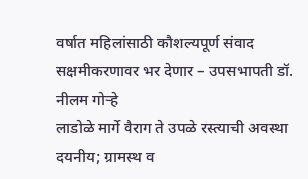वर्षात महिलांसाठी कौशल्यपूर्ण संवाद सक्षमीकरणावर भर देणार – उपसभापती डॉ. नीलम गोऱ्हे
लाडोळे मार्गे वैराग ते उपळे रस्त्याची अवस्था दयनीय; ग्रामस्थ व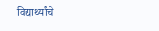विद्यार्थ्यांचे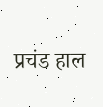प्रचंड हाल